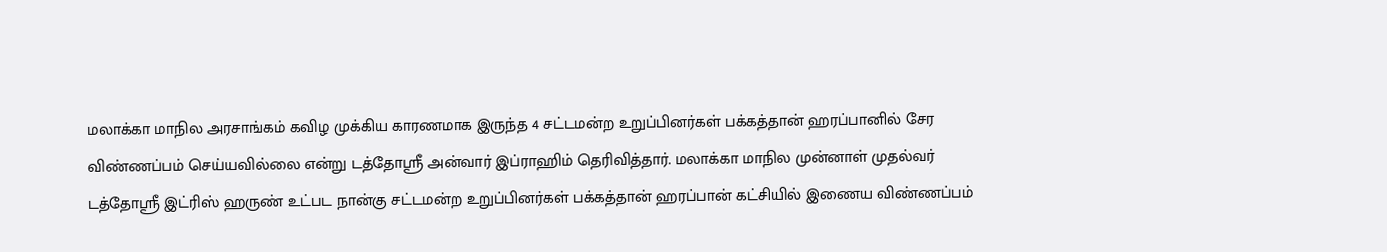மலாக்கா மாநில அரசாங்கம் கவிழ முக்கிய காரணமாக இருந்த 4 சட்டமன்ற உறுப்பினர்கள் பக்கத்தான் ஹரப்பானில் சேர விண்ணப்பம் செய்யவில்லை என்று டத்தோஸ்ரீ அன்வார் இப்ராஹிம் தெரிவித்தார். மலாக்கா மாநில முன்னாள் முதல்வர் டத்தோஸ்ரீ இட்ரிஸ் ஹருண் உட்பட நான்கு சட்டமன்ற உறுப்பினர்கள் பக்கத்தான் ஹரப்பான் கட்சியில் இணைய விண்ணப்பம்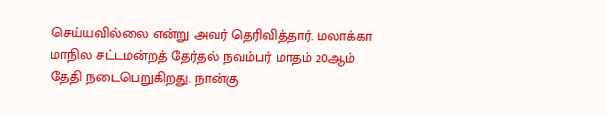செய்யவில்லை என்று அவர் தெரிவித்தார். மலாக்கா மாநில சட்டமன்றத் தேர்தல் நவம்பர் மாதம் 20ஆம் தேதி நடைபெறுகிறது. நான்கு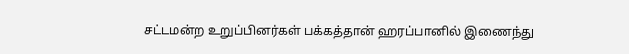சட்டமன்ற உறுப்பினர்கள் பக்கத்தான் ஹரப்பானில் இணைந்து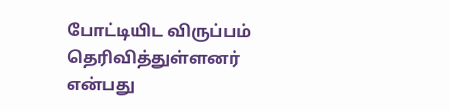போட்டியிட விருப்பம் தெரிவித்துள்ளனர் என்பது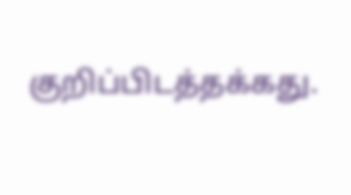குறிப்பிடத்தக்கது.